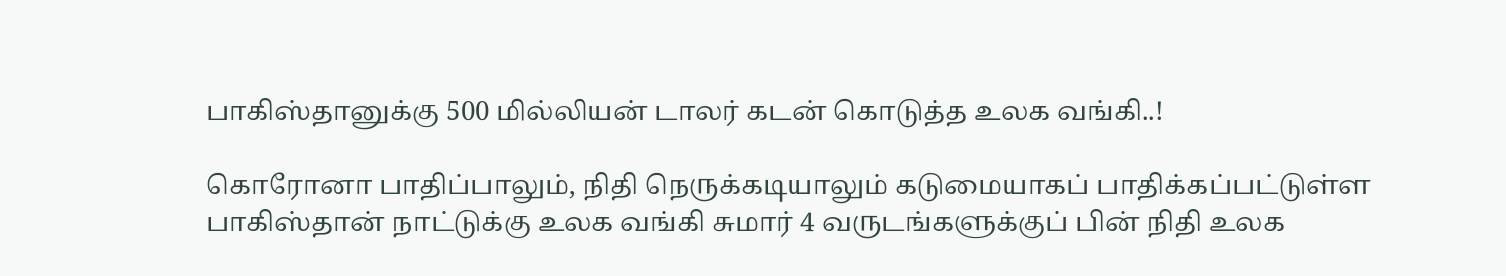பாகிஸ்தானுக்கு 500 மில்லியன் டாலர் கடன் கொடுத்த உலக வங்கி..!

கொரோனா பாதிப்பாலும், நிதி நெருக்கடியாலும் கடுமையாகப் பாதிக்கப்பட்டுள்ள பாகிஸ்தான் நாட்டுக்கு உலக வங்கி சுமார் 4 வருடங்களுக்குப் பின் நிதி உலக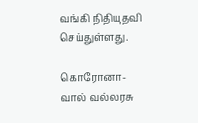வங்கி நிதியுதவி செய்துள்ளது.

கொரோனா-வால் வல்லரசு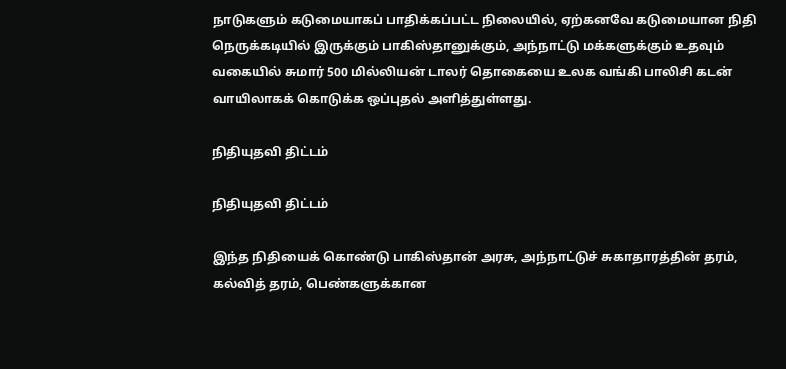நாடுகளும் கடுமையாகப் பாதிக்கப்பட்ட நிலையில், ஏற்கனவே கடுமையான நிதி நெருக்கடியில் இருக்கும் பாகிஸ்தானுக்கும், அந்நாட்டு மக்களுக்கும் உதவும் வகையில் சுமார் 500 மில்லியன் டாலர் தொகையை உலக வங்கி பாலிசி கடன் வாயிலாகக் கொடுக்க ஒப்புதல் அளித்துள்ளது.

நிதியுதவி திட்டம்

நிதியுதவி திட்டம்

இந்த நிதியைக் கொண்டு பாகிஸ்தான் அரசு, அந்நாட்டுச் சுகாதாரத்தின் தரம், கல்வித் தரம், பெண்களுக்கான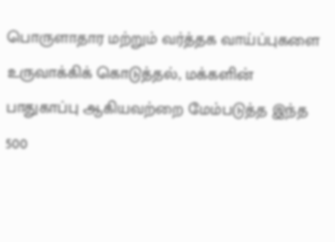பொருளாதார மற்றும் வர்த்தக வாய்ப்புகளை உருவாக்கிக் கொடுத்தல், மக்களின் பாதுகாப்பு ஆகியவற்றை மேம்படுத்த இந்த 500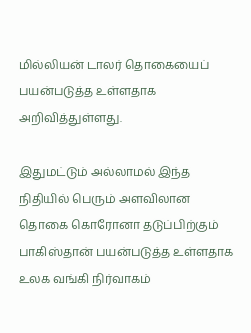மில்லியன் டாலர் தொகையைப் பயன்படுத்த உள்ளதாக அறிவித்துள்ளது.

இதுமட்டும் அல்லாமல் இந்த நிதியில் பெரும் அளவிலான தொகை கொரோனா தடுப்பிற்கும் பாகிஸ்தான் பயன்படுத்த உள்ளதாக உலக வங்கி நிர்வாகம்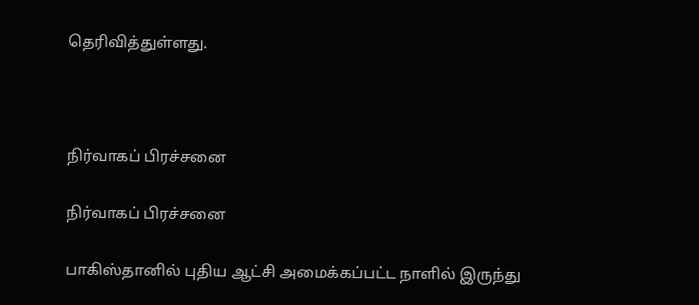தெரிவித்துள்ளது.



நிர்வாகப் பிரச்சனை

நிர்வாகப் பிரச்சனை

பாகிஸ்தானில் புதிய ஆட்சி அமைக்கப்பட்ட நாளில் இருந்து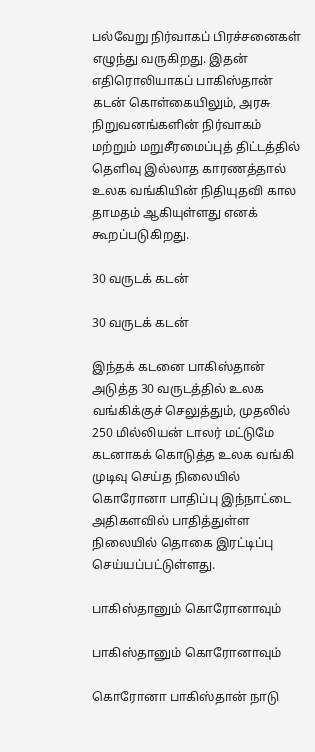பல்வேறு நிர்வாகப் பிரச்சனைகள் எழுந்து வருகிறது. இதன் எதிரொலியாகப் பாகிஸ்தான் கடன் கொள்கையிலும், அரசு நிறுவனங்களின் நிர்வாகம் மற்றும் மறுசீரமைப்புத் திட்டத்தில் தெளிவு இல்லாத காரணத்தால் உலக வங்கியின் நிதியுதவி கால தாமதம் ஆகியுள்ளது எனக் கூறப்படுகிறது.

30 வருடக் கடன்

30 வருடக் கடன்

இந்தக் கடனை பாகிஸ்தான் அடுத்த 30 வருடத்தில் உலக வங்கிக்குச் செலுத்தும், முதலில் 250 மில்லியன் டாலர் மட்டுமே கடனாகக் கொடுத்த உலக வங்கி முடிவு செய்த நிலையில் கொரோனா பாதிப்பு இந்நாட்டை அதிகளவில் பாதித்துள்ள நிலையில் தொகை இரட்டிப்பு செய்யப்பட்டுள்ளது.

பாகிஸ்தானும் கொரோனாவும்

பாகிஸ்தானும் கொரோனாவும்

கொரோனா பாகிஸ்தான் நாடு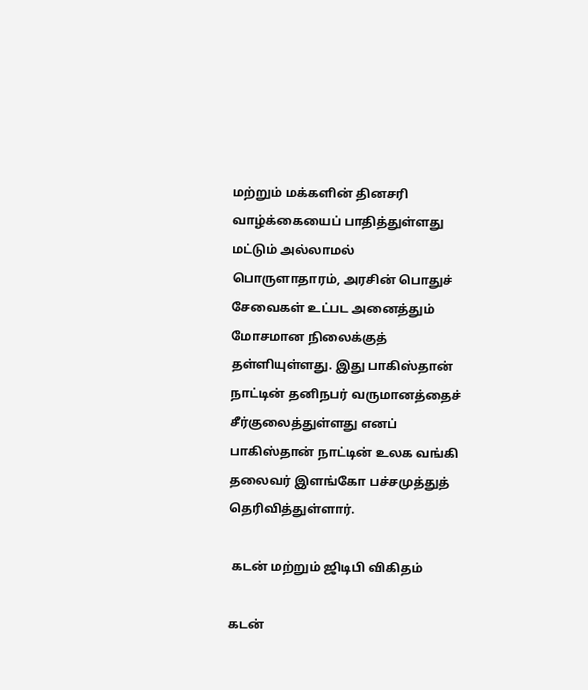மற்றும் மக்களின் தினசரி வாழ்க்கையைப் பாதித்துள்ளது மட்டும் அல்லாமல் பொருளாதாரம், அரசின் பொதுச் சேவைகள் உட்பட அனைத்தும் மோசமான நிலைக்குத் தள்ளியுள்ளது. இது பாகிஸ்தான் நாட்டின் தனிநபர் வருமானத்தைச் சீர்குலைத்துள்ளது எனப் பாகிஸ்தான் நாட்டின் உலக வங்கி தலைவர் இளங்கோ பச்சமுத்துத் தெரிவித்துள்ளார்.

 கடன் மற்றும் ஜிடிபி விகிதம்

கடன்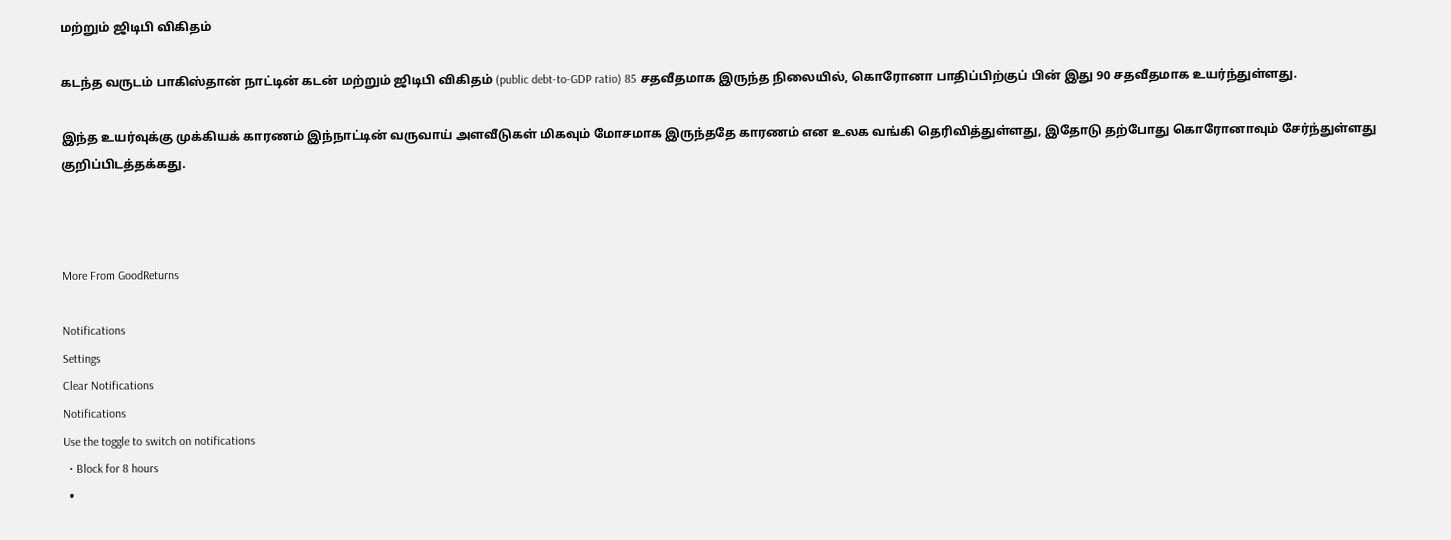மற்றும் ஜிடிபி விகிதம்

கடந்த வருடம் பாகிஸ்தான் நாட்டின் கடன் மற்றும் ஜிடிபி விகிதம் (public debt-to-GDP ratio) 85 சதவீதமாக இருந்த நிலையில், கொரோனா பாதிப்பிற்குப் பின் இது 90 சதவீதமாக உயர்ந்துள்ளது.

இந்த உயர்வுக்கு முக்கியக் காரணம் இந்நாட்டின் வருவாய் அளவீடுகள் மிகவும் மோசமாக இருந்ததே காரணம் என உலக வங்கி தெரிவித்துள்ளது, இதோடு தற்போது கொரோனாவும் சேர்ந்துள்ளது குறிப்பிடத்தக்கது.



More From GoodReturns

Notifications
Settings
Clear Notifications
Notifications
Use the toggle to switch on notifications
  • Block for 8 hours
  •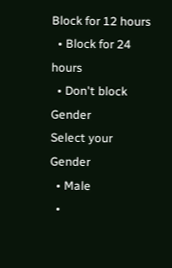Block for 12 hours
  • Block for 24 hours
  • Don't block
Gender
Select your Gender
  • Male
  •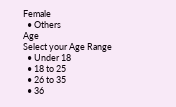Female
  • Others
Age
Select your Age Range
  • Under 18
  • 18 to 25
  • 26 to 35
  • 36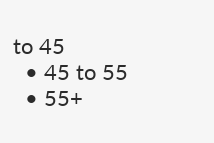to 45
  • 45 to 55
  • 55+